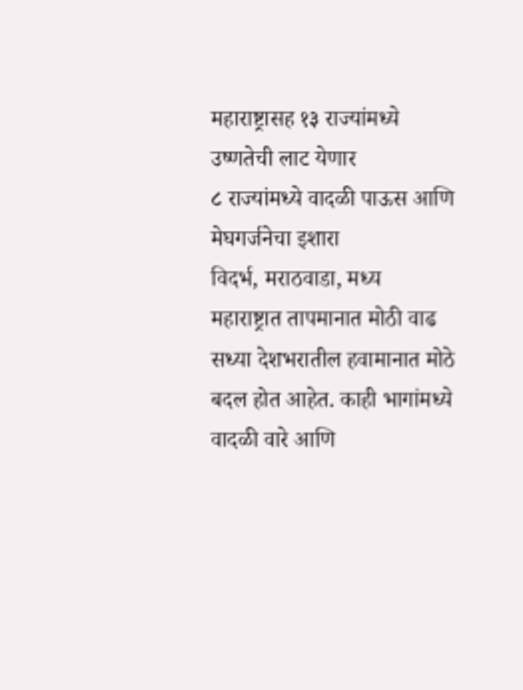महाराष्ट्रासह १३ राज्यांमध्ये उष्णतेची लाट येणार
८ राज्यांमध्ये वादळी पाऊस आणि मेघगर्जनेचा इशारा
विदर्भ, मराठवाडा, मध्य महाराष्ट्रात तापमानात मोठी वाढ
सध्या देशभरातील हवामानात मोठे बदल होत आहेत. काही भागांमध्ये वादळी वारे आणि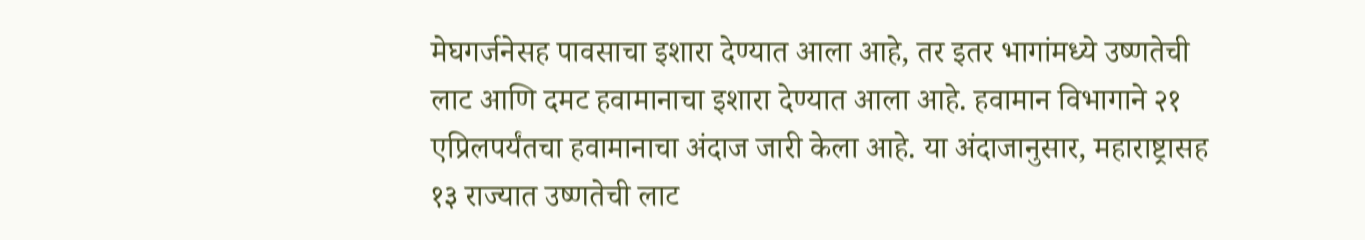मेघगर्जनेसह पावसाचा इशारा देण्यात आला आहे, तर इतर भागांमध्ये उष्णतेची लाट आणि दमट हवामानाचा इशारा देण्यात आला आहे. हवामान विभागाने २१ एप्रिलपर्यंतचा हवामानाचा अंदाज जारी केला आहे. या अंदाजानुसार, महाराष्ट्रासह १३ राज्यात उष्णतेची लाट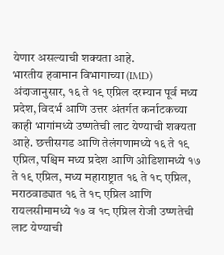येणार असल्याची शक्यता आहे.
भारतीय हवामान विभागाच्या (IMD) अंदाजानुसार, १६ ते १९ एप्रिल दरम्यान पूर्व मध्य प्रदेश, विदर्भ आणि उत्तर अंतर्गत कर्नाटकच्या काही भागांमध्ये उष्णतेची लाट येण्याची शक्यता आहे. छत्तीसगड आणि तेलंगणामध्ये १६ ते १९ एप्रिल, पश्चिम मध्य प्रदेश आणि ओडिशामध्ये १७ ते १९ एप्रिल, मध्य महाराष्ट्रात १६ ते १८ एप्रिल, मराठवाड्यात १६ ते १८ एप्रिल आणि रायलसीमामध्ये १७ व १८ एप्रिल रोजी उष्णतेची लाट येण्याची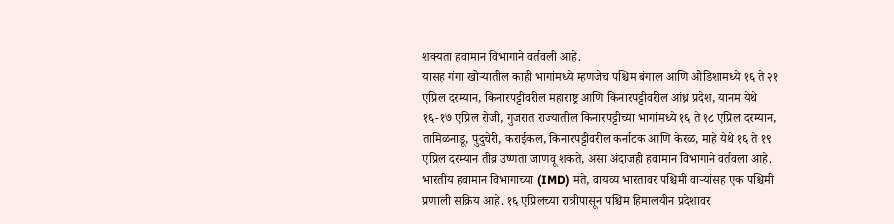शक्यता हवामान विभागाने वर्तवली आहे.
यासह गंगा खोऱ्यातील काही भागांमध्ये म्हणजेच पश्चिम बंगाल आणि ओडिशामध्ये १६ ते २१ एप्रिल दरम्यान, किनारपट्टीवरील महाराष्ट्र आणि किनारपट्टीवरील आंध्र प्रदेश, यानम येथे १६-१७ एप्रिल रोजी, गुजरात राज्यातील किनारपट्टीच्या भागांमध्ये १६ ते १८ एप्रिल दरम्यान, तामिळनाडू, पुदुचेरी, कराईकल, किनारपट्टीवरील कर्नाटक आणि केरळ, माहे येथे १६ ते १९ एप्रिल दरम्यान तीव्र उष्णता जाणवू शकते, असा अंदाजही हवामान विभागाने वर्तवला आहे.
भारतीय हवामान विभागाच्या (IMD) मते, वायव्य भारतावर पश्चिमी वाऱ्यांसह एक पश्चिमी प्रणाली सक्रिय आहे. १६ एप्रिलच्या रात्रीपासून पश्चिम हिमालयीन प्रदेशावर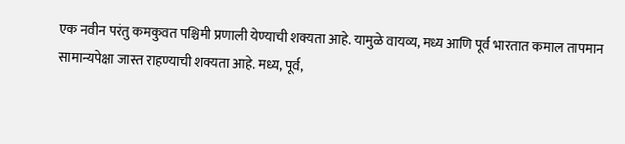एक नवीन परंतु कमकुवत पश्चिमी प्रणाली येण्याची शक्यता आहे. यामुळे वायव्य, मध्य आणि पूर्व भारतात कमाल तापमान सामान्यपेक्षा जास्त राहण्याची शक्यता आहे. मध्य, पूर्व,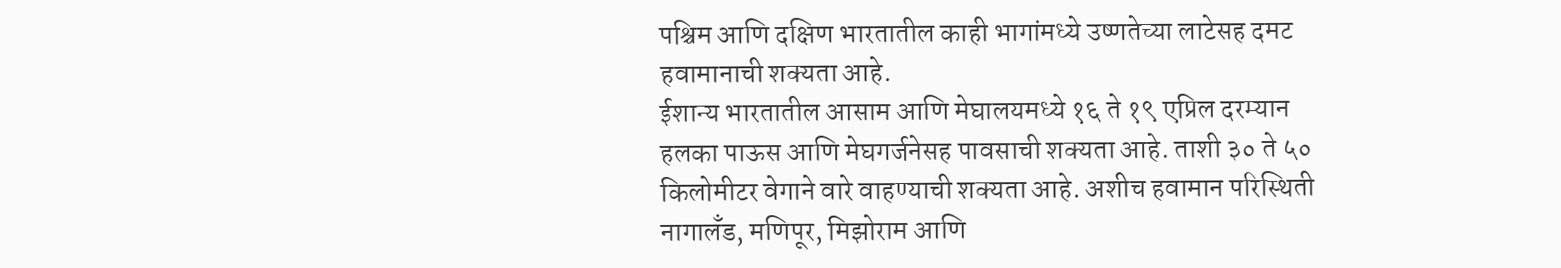पश्चिम आणि दक्षिण भारतातील काही भागांमध्ये उष्णतेच्या लाटेसह दमट हवामानाची शक्यता आहे.
ईशान्य भारतातील आसाम आणि मेघालयमध्ये १६ ते १९ एप्रिल दरम्यान हलका पाऊस आणि मेघगर्जनेसह पावसाची शक्यता आहे. ताशी ३० ते ५० किलोमीटर वेगाने वारे वाहण्याची शक्यता आहे. अशीच हवामान परिस्थिती नागालँड, मणिपूर, मिझोराम आणि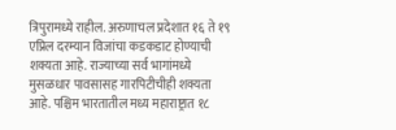त्रिपुरामध्ये राहील. अरुणाचल प्रदेशात १६ ते १९ एप्रिल दरम्यान विजांचा कडकडाट होण्याची शक्यता आहे. राज्याच्या सर्व भागांमध्ये मुसळधार पावसासह गारपिटीचीही शक्यता आहे. पश्चिम भारतातील मध्य महाराष्ट्रात १८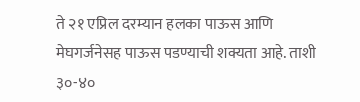ते २१ एप्रिल दरम्यान हलका पाऊस आणि मेघगर्जनेसह पाऊस पडण्याची शक्यता आहे. ताशी ३०-४०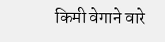किमी वेगाने वारे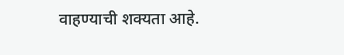वाहण्याची शक्यता आहे.